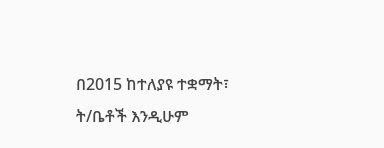በ2015 ከተለያዩ ተቋማት፣ ት/ቤቶች እንዲሁም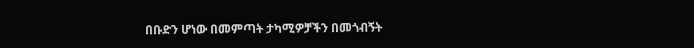በቡድን ሆነው በመምጣት ታካሚዎቻችን በመጎብኝት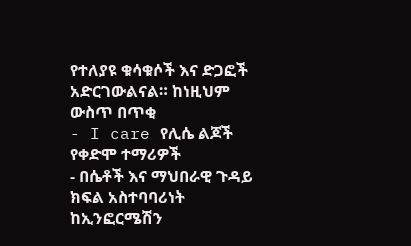የተለያዩ ቁሳቁሶች እና ድጋፎች አድርገውልናል። ከነዚህም ውስጥ በጥቂ
- I care የሊሴ ልጆች የቀድሞ ተማሪዎች
- በሴቶች እና ማህበራዊ ጉዳይ ክፍል አስተባባሪነት ከኢንፎርሜሽን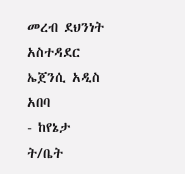መረብ ደህንነት አስተዳደር ኤጀንሲ አዲስ አበባ
- ከየኔታ ት/ቤት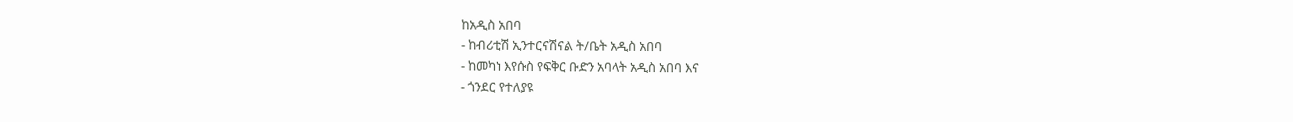ከአዲስ አበባ
- ከብሪቲሽ ኢንተርናሽናል ት/ቤት አዲስ አበባ
- ከመካነ እየሱስ የፍቅር ቡድን አባላት አዲስ አበባ እና
- ጎንደር የተለያዩ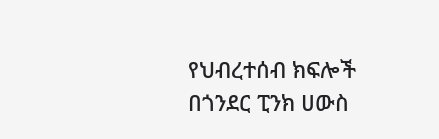የህብረተሰብ ክፍሎች በጎንደር ፒንክ ሀውስ